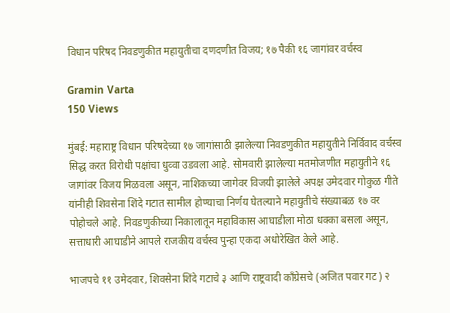विधान परिषद निवडणुकीत महायुतीचा दणदणीत विजय; १७ पैकी १६ जागांवर वर्चस्व

Gramin Varta
150 Views

मुंबई: महाराष्ट्र विधान परिषदेच्या १७ जागांसाठी झालेल्या निवडणुकीत महायुतीने निर्विवाद वर्चस्व सिद्ध करत विरोधी पक्षांचा धुव्वा उडवला आहे. सोमवारी झालेल्या मतमोजणीत महायुतीने १६ जागांवर विजय मिळवला असून, नाशिकच्या जागेवर विजयी झालेले अपक्ष उमेदवार गोकुळ गीते यांनीही शिवसेना शिंदे गटात सामील होण्याचा निर्णय घेतल्याने महायुतीचे संख्याबळ १७ वर पोहोचले आहे. निवडणुकीच्या निकालातून महाविकास आघाडीला मोठा धक्का बसला असून, सत्ताधारी आघाडीने आपले राजकीय वर्चस्व पुन्हा एकदा अधोरेखित केले आहे.

भाजपचे ११ उमेदवार, शिवसेना शिंदे गटाचे ३ आणि राष्ट्रवादी काँग्रेसचे (अजित पवार गट) २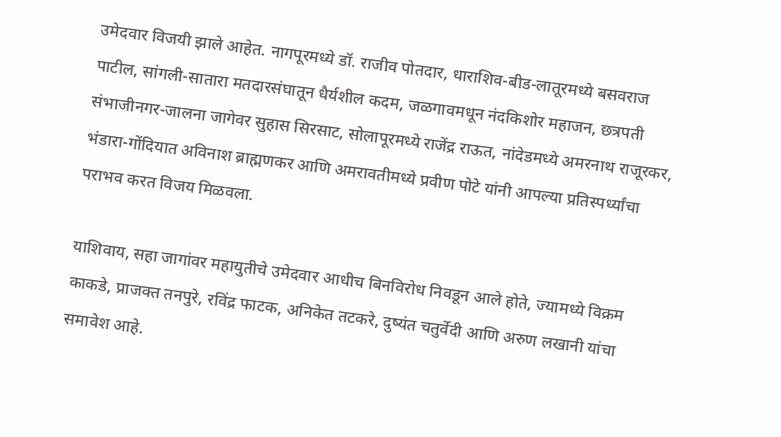उमेदवार विजयी झाले आहेत. नागपूरमध्ये डॉ. राजीव पोतदार, धाराशिव-बीड-लातूरमध्ये बसवराज पाटील, सांगली-सातारा मतदारसंघातून धैर्यशील कदम, जळगावमधून नंदकिशोर महाजन, छत्रपती संभाजीनगर-जालना जागेवर सुहास सिरसाट, सोलापूरमध्ये राजेंद्र राऊत, नांदेडमध्ये अमरनाथ राजूरकर, भंडारा-गोंदियात अविनाश ब्राह्मणकर आणि अमरावतीमध्ये प्रवीण पोटे यांनी आपल्या प्रतिस्पर्ध्यांचा पराभव करत विजय मिळवला.

याशिवाय, सहा जागांवर महायुतीचे उमेदवार आधीच बिनविरोध निवडून आले होते, ज्यामध्ये विक्रम काकडे, प्राजक्त तनपुरे, रविंद्र फाटक, अनिकेत तटकरे, दुष्यंत चतुर्वेदी आणि अरुण लखानी यांचा समावेश आहे.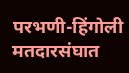परभणी-हिंगोली मतदारसंघात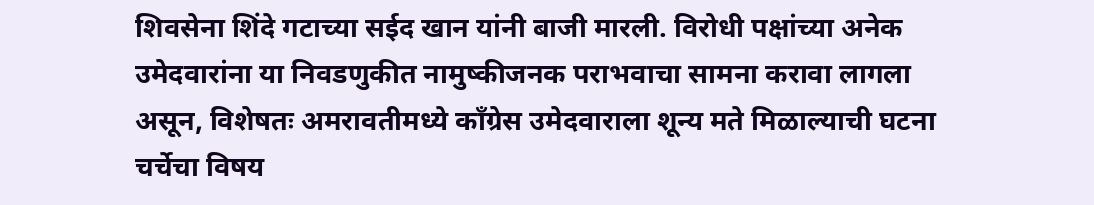शिवसेना शिंदे गटाच्या सईद खान यांनी बाजी मारली. विरोधी पक्षांच्या अनेक उमेदवारांना या निवडणुकीत नामुष्कीजनक पराभवाचा सामना करावा लागला असून, विशेषतः अमरावतीमध्ये काँग्रेस उमेदवाराला शून्य मते मिळाल्याची घटना चर्चेचा विषय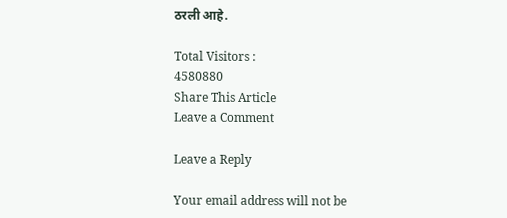ठरली आहे.

Total Visitors :
4580880
Share This Article
Leave a Comment

Leave a Reply

Your email address will not be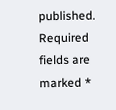published. Required fields are marked *